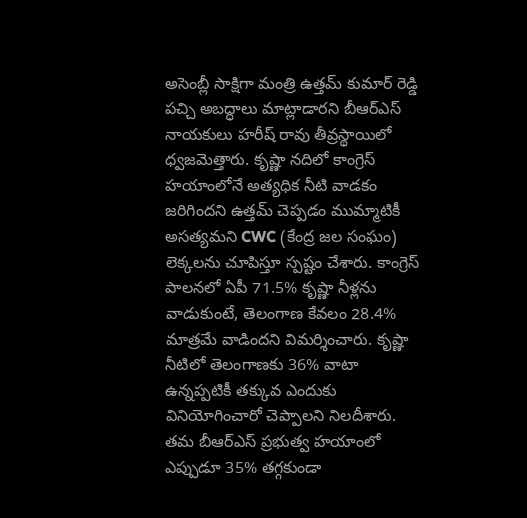అసెంబ్లీ సాక్షిగా మంత్రి ఉత్తమ్ కుమార్ రెడ్డి పచ్చి అబద్ధాలు మాట్లాడారని బీఆర్ఎస్ నాయకులు హరీష్ రావు తీవ్రస్థాయిలో ధ్వజమెత్తారు. కృష్ణా నదిలో కాంగ్రెస్ హయాంలోనే అత్యధిక నీటి వాడకం జరిగిందని ఉత్తమ్ చెప్పడం ముమ్మాటికీ అసత్యమని CWC (కేంద్ర జల సంఘం) లెక్కలను చూపిస్తూ స్పష్టం చేశారు. కాంగ్రెస్ పాలనలో ఏపీ 71.5% కృష్ణా నీళ్లను వాడుకుంటే, తెలంగాణ కేవలం 28.4% మాత్రమే వాడిందని విమర్శించారు. కృష్ణా నీటిలో తెలంగాణకు 36% వాటా ఉన్నప్పటికీ తక్కువ ఎందుకు వినియోగించారో చెప్పాలని నిలదీశారు. తమ బీఆర్ఎస్ ప్రభుత్వ హయాంలో ఎప్పుడూ 35% తగ్గకుండా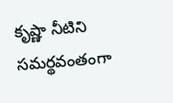కృష్ణా నీటిని సమర్థవంతంగా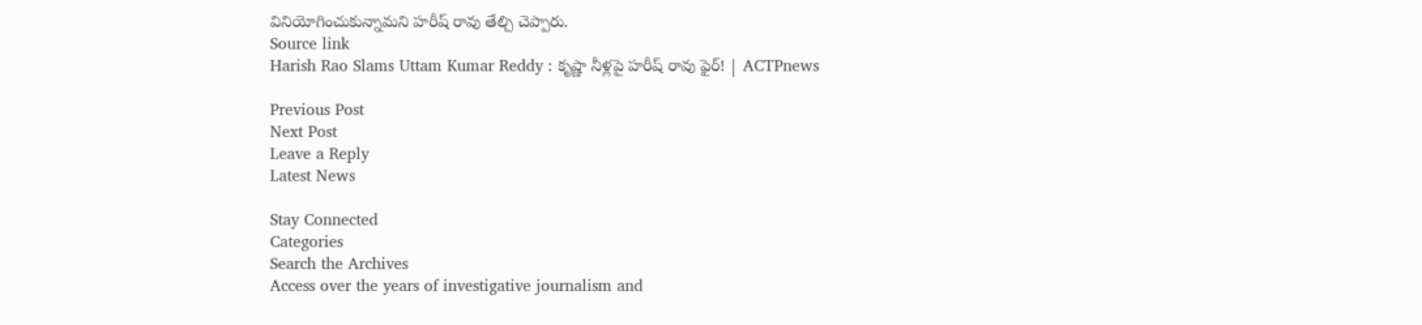వినియోగించుకున్నామని హరీష్ రావు తేల్చి చెప్పారు.
Source link
Harish Rao Slams Uttam Kumar Reddy : కృష్ణా నీళ్లపై హరీష్ రావు ఫైర్! | ACTPnews

Previous Post
Next Post
Leave a Reply
Latest News

Stay Connected
Categories
Search the Archives
Access over the years of investigative journalism and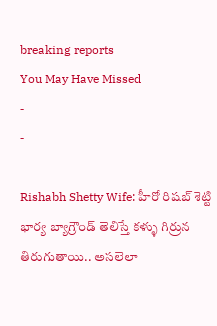breaking reports
You May Have Missed
-
-

Rishabh Shetty Wife: హీరో రిషబ్ శెట్టి భార్య బ్యాగ్రౌండ్ తెలిస్తే కళ్ళు గిర్రున తిరుగుతాయి.. అసలెలా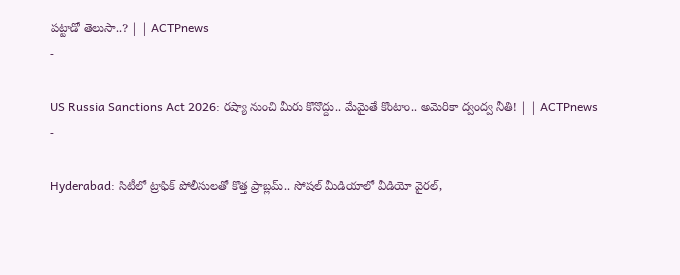పట్టాడో తెలుసా..? | | ACTPnews
-

US Russia Sanctions Act 2026: రష్యా నుంచి మీరు కొనొద్దు.. మేమైతే కొంటాం.. అమెరికా ద్వంద్వ నీతి! | | ACTPnews
-

Hyderabad: సిటీలో ట్రాఫిక్ పోలీసులతో కొత్త ప్రాబ్లమ్.. సోషల్ మీడియాలో వీడియో వైరల్,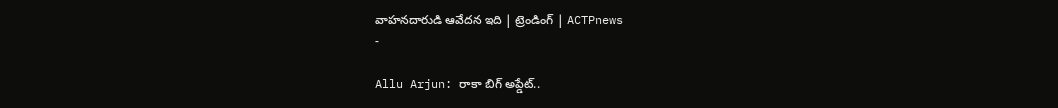వాహనదారుడి ఆవేదన ఇది | ట్రెండింగ్ | ACTPnews
-

Allu Arjun: రాకా బిగ్ అప్డేట్..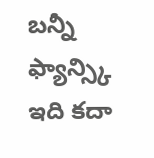బన్నీ ఫ్యాన్స్కి ఇది కదా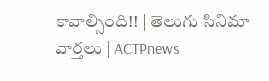కావాల్సింది!! | తెలుగు సినిమా వార్తలు | ACTPnews